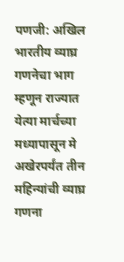पणजी: अखिल भारतीय व्याघ्र गणनेचा भाग म्हणून राज्यात येत्या मार्चच्या मध्यापासून मे अखेरपर्यंत तीन महिन्यांची व्याघ्र गणना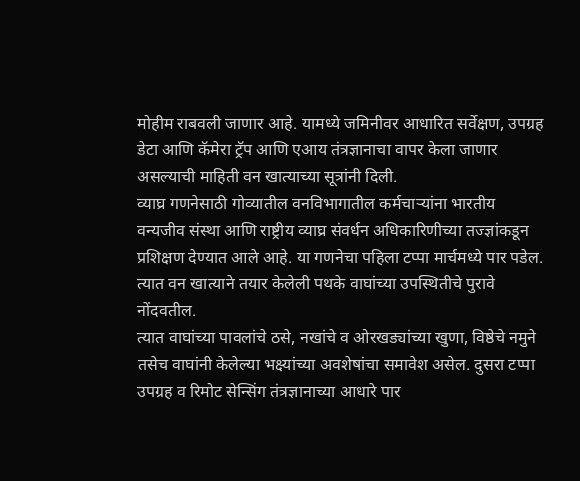मोहीम राबवली जाणार आहे. यामध्ये जमिनीवर आधारित सर्वेक्षण, उपग्रह डेटा आणि कॅमेरा ट्रॅप आणि एआय तंत्रज्ञानाचा वापर केला जाणार असल्याची माहिती वन खात्याच्या सूत्रांनी दिली.
व्याघ्र गणनेसाठी गोव्यातील वनविभागातील कर्मचाऱ्यांना भारतीय वन्यजीव संस्था आणि राष्ट्रीय व्याघ्र संवर्धन अधिकारिणीच्या तज्ज्ञांकडून प्रशिक्षण देण्यात आले आहे. या गणनेचा पहिला टप्पा मार्चमध्ये पार पडेल. त्यात वन खात्याने तयार केलेली पथके वाघांच्या उपस्थितीचे पुरावे नोंदवतील.
त्यात वाघांच्या पावलांचे ठसे, नखांचे व ओरखड्यांच्या खुणा, विष्ठेचे नमुने तसेच वाघांनी केलेल्या भक्ष्यांच्या अवशेषांचा समावेश असेल. दुसरा टप्पा उपग्रह व रिमोट सेन्सिंग तंत्रज्ञानाच्या आधारे पार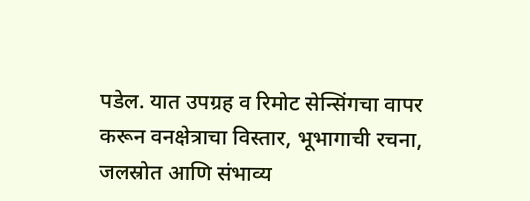पडेल. यात उपग्रह व रिमोट सेन्सिंगचा वापर करून वनक्षेत्राचा विस्तार, भूभागाची रचना, जलस्रोत आणि संभाव्य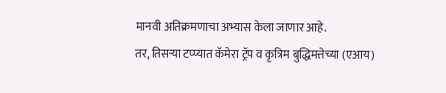मानवी अतिक्रमणाचा अभ्यास केला जाणार आहे.
तर, तिसऱ्या टप्प्यात कॅमेरा ट्रॅप व कृत्रिम बुद्धिमत्तेच्या (एआय)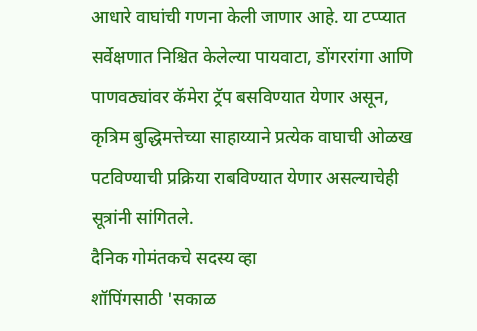आधारे वाघांची गणना केली जाणार आहे. या टप्प्यात सर्वेक्षणात निश्चित केलेल्या पायवाटा, डोंगररांगा आणि पाणवठ्यांवर कॅमेरा ट्रॅप बसविण्यात येणार असून, कृत्रिम बुद्धिमत्तेच्या साहाय्याने प्रत्येक वाघाची ओळख पटविण्याची प्रक्रिया राबविण्यात येणार असल्याचेही सूत्रांनी सांगितले.
दैनिक गोमंतकचे सदस्य व्हा
शॉपिंगसाठी 'सकाळ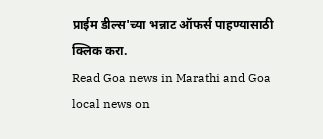प्राईम डील्स'च्या भन्नाट ऑफर्स पाहण्यासाठी क्लिक करा.
Read Goa news in Marathi and Goa local news on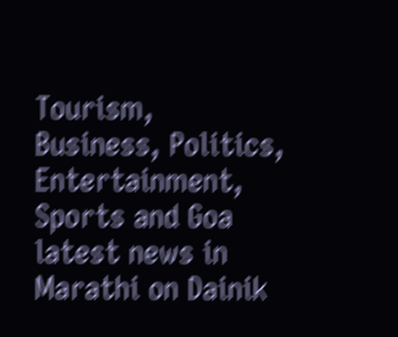Tourism, Business, Politics, Entertainment, Sports and Goa latest news in Marathi on Dainik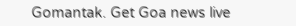Gomantak. Get Goa news live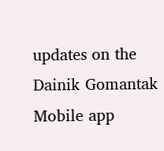updates on the Dainik Gomantak Mobile app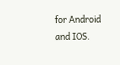for Android and IOS.